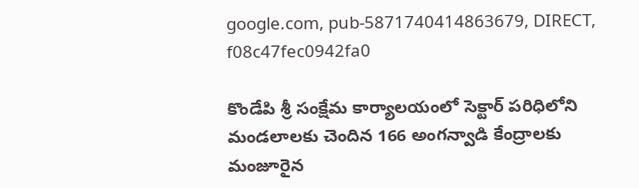google.com, pub-5871740414863679, DIRECT, f08c47fec0942fa0

కొండేపి శ్రీ సంక్షేమ కార్యాలయంలో సెక్టార్ పరిధిలోని మండలాలకు చెందిన 166 అంగన్వాడి కేంద్రాలకు మంజూరైన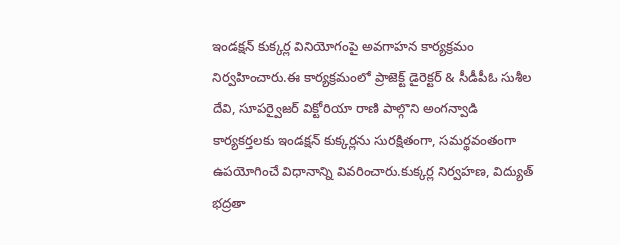ఇండక్షన్ కుక్కర్ల వినియోగంపై అవగాహన కార్యక్రమం నిర్వహించారు.ఈ కార్యక్రమంలో ప్రాజెక్ట్ డైరెక్టర్ & సీడీపీఓ సుశీల దేవి, సూపర్వైజర్ విక్టోరియా రాణి పాల్గొని అంగన్వాడి కార్యకర్తలకు ఇండక్షన్ కుక్కర్లను సురక్షితంగా, సమర్థవంతంగా ఉపయోగించే విధానాన్ని వివరించారు.కుక్కర్ల నిర్వహణ, విద్యుత్ భద్రతా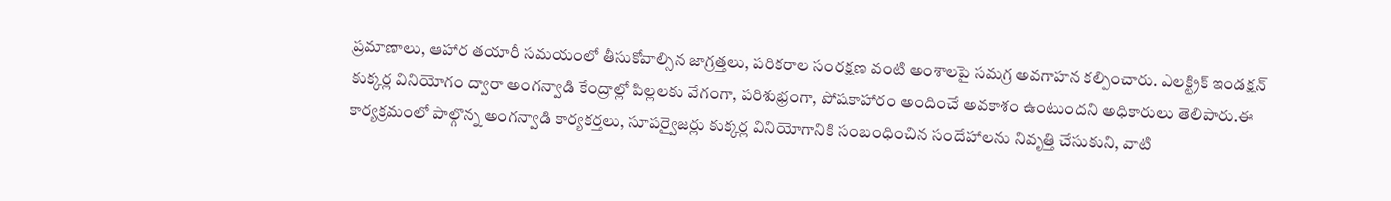ప్రమాణాలు, ఆహార తయారీ సమయంలో తీసుకోవాల్సిన జాగ్రత్తలు, పరికరాల సంరక్షణ వంటి అంశాలపై సమగ్ర అవగాహన కల్పించారు. ఎలక్ట్రిక్ ఇండక్షన్ కుక్కర్ల వినియోగం ద్వారా అంగన్వాడి కేంద్రాల్లో పిల్లలకు వేగంగా, పరిశుభ్రంగా, పోషకాహారం అందించే అవకాశం ఉంటుందని అధికారులు తెలిపారు.ఈ కార్యక్రమంలో పాల్గొన్న అంగన్వాడి కార్యకర్తలు, సూపర్వైజర్లు కుక్కర్ల వినియోగానికి సంబంధించిన సందేహాలను నివృత్తి చేసుకుని, వాటి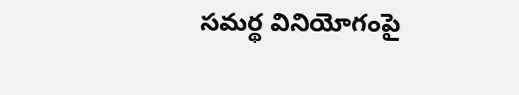సమర్థ వినియోగంపై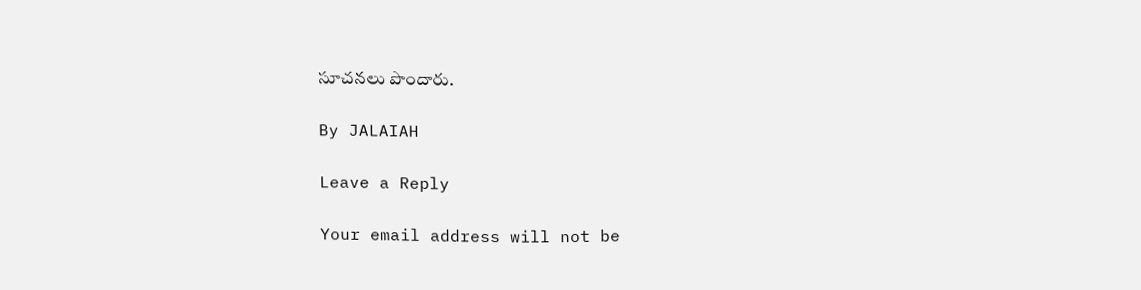సూచనలు పొందారు.

By JALAIAH

Leave a Reply

Your email address will not be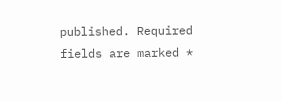published. Required fields are marked *